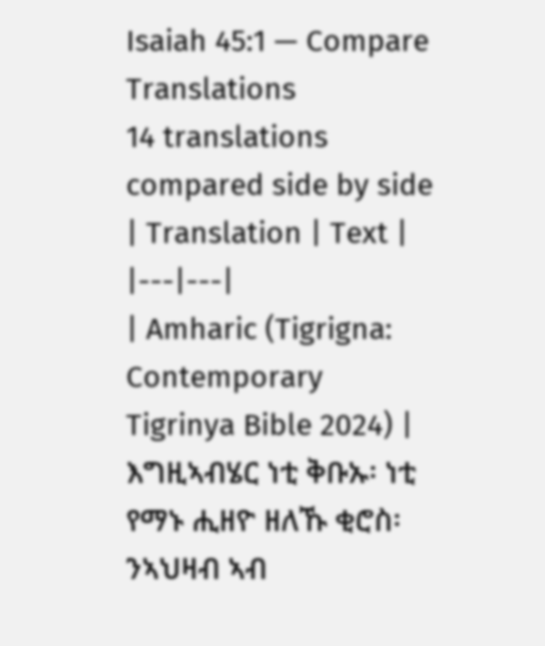Isaiah 45:1 — Compare Translations
14 translations compared side by side
| Translation | Text |
|---|---|
| Amharic (Tigrigna: Contemporary Tigrinya Bible 2024) | እግዚኣብሄር ነቲ ቅቡኡ፡ ነቲ የማኑ ሒዘዮ ዘለኹ ቂሮስ፡ ንኣህዛብ ኣብ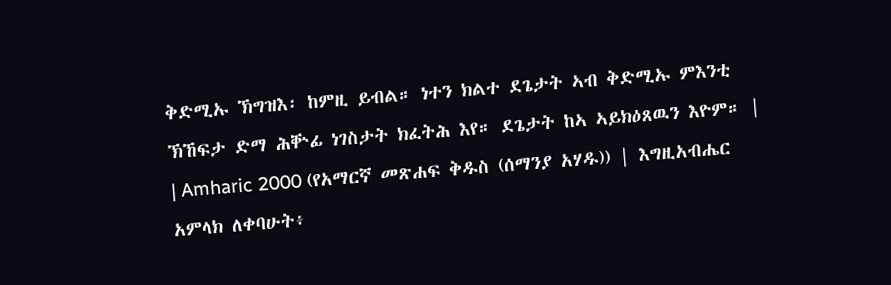ቅድሚኡ ኽግዝእ፡ ከምዚ ይብል። ነተን ክልተ ደጌታት ኣብ ቅድሚኡ ምእንቲ ኽኸፍታ ድማ ሕቝፊ ነገስታት ክፈትሕ እየ። ደጌታት ከኣ ኣይክዕጸዉን እዮም። |
| Amharic 2000 (የአማርኛ መጽሐፍ ቅዱስ (ሰማንያ አሃዱ)) | እግዚአብሔር አምላክ ለቀባሁት፥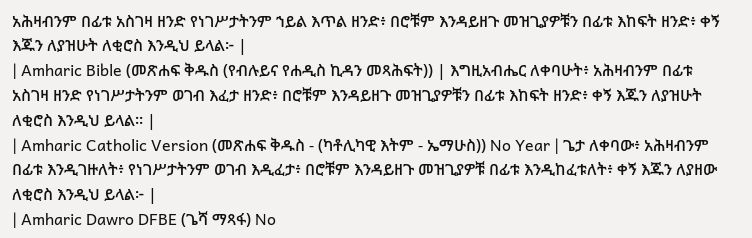አሕዛብንም በፊቱ አስገዛ ዘንድ የነገሥታትንም ኀይል እጥል ዘንድ፥ በሮቹም እንዳይዘጉ መዝጊያዎቹን በፊቱ እከፍት ዘንድ፥ ቀኝ እጁን ለያዝሁት ለቂሮስ እንዲህ ይላል፦ |
| Amharic Bible (መጽሐፍ ቅዱስ (የብሉይና የሐዲስ ኪዳን መጻሕፍት)) | እግዚአብሔር ለቀባሁት፥ አሕዛብንም በፊቱ አስገዛ ዘንድ የነገሥታትንም ወገብ እፈታ ዘንድ፥ በሮቹም እንዳይዘጉ መዝጊያዎቹን በፊቱ እከፍት ዘንድ፥ ቀኝ እጁን ለያዝሁት ለቂሮስ እንዲህ ይላል። |
| Amharic Catholic Version (መጽሐፍ ቅዱስ - (ካቶሊካዊ እትም - ኤማሁስ)) No Year | ጌታ ለቀባው፥ አሕዛብንም በፊቱ እንዲገዙለት፥ የነገሥታትንም ወገብ እዲፈታ፥ በሮቹም እንዳይዘጉ መዝጊያዎቹ በፊቱ እንዲከፈቱለት፥ ቀኝ እጁን ለያዘው ለቂሮስ እንዲህ ይላል፦ |
| Amharic Dawro DFBE (ጌሻ ማጻፋ) No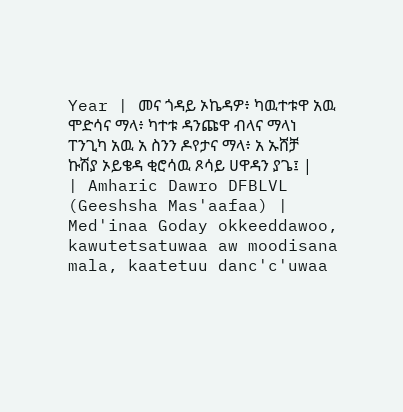Year | መና ጎዳይ ኦኬዳዎ፥ ካዉተቱዋ አዉ ሞድሳና ማላ፥ ካተቱ ዳንጩዋ ብላና ማላነ ፐንጊካ አዉ አ ስንን ዶየታና ማላ፥ አ ኡሸቻ ኩሽያ ኦይቄዳ ቂሮሳዉ ጾሳይ ሀዋዳን ያጌ፤ |
| Amharic Dawro DFBLVL (Geeshsha Mas'aafaa) | Med'inaa Goday okkeeddawoo, kawutetsatuwaa aw moodisana mala, kaatetuu danc'c'uwaa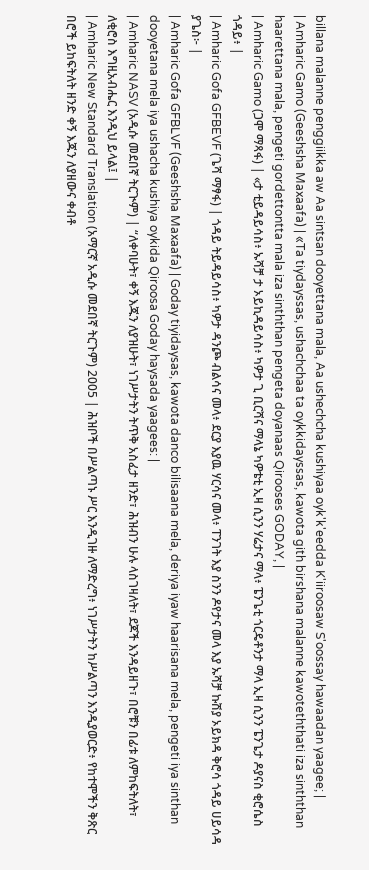billana malanne penggiikka aw Aa sintsan dooyettana mala, Aa ushechcha kushiyaa oyk'k'eedda K'iiroosaw S'oossay hawaadan yaagee; |
| Amharic Gamo (Geeshsha Maxaafa) | «Ta tiydayssas, ushachchaa ta oykkidayssas, kawota gith birshana malanne kawoteththati iza sinththan haarettana mala, pengeti gordettontta mala iza sinththan pengeta doyanaas Qirooses GODAY, |
| Amharic Gamo (ጋሞ ማጻፋ) | «ታ ቲይዳይሳስ፥ ኡሻቻ ታ ኦይኪዳይሳስ፥ ካዎታ ጊ ቢርሻና ማላኔ ካዎቴቲ ኢዛ ሲንን ሃሬታና ማላ፥ ፔንጌቲ ጎርዴቶንታ ማላ ኢዛ ሲንን ፔንጌታ ዶያናስ ቂሮሴስ ጎዳይ፥ |
| Amharic Gofa GFBEVF (ጌሻ ማፃፋ) | ጎዳይ ትይዳይሳስ፥ ካዎታ ዳንጮ ብልሳና መላ፥ ደርያ እያዉ ሃርሳና መላ፥ ፐንገት እያ ስንን ዶየታና መላ እያ ኡሻቻ ኩሽያ ኦይክዳ ቅሮሳ ጎዳይ ሀይሳዳ ያጌስ፦ |
| Amharic Gofa GFBLVF (Geeshsha Maxaafa) | Goday tiyidaysas, kawota danco bilisaana mela, deriya iyaw haarisana mela, pengeti iya sinthan dooyetana mela iya ushacha kushiya oykida Qiroosa Goday haysada yaagees: |
| Amharic NASV (አዲሱ መደበኛ ትርጒም) | “ለቀባሁት፣ ቀኝ እጁን ለያዝሁት፣ ነገሥታትን ትጥቅ አስፈታ ዘንድ፣ ሕዝብን ሁሉ ላስገዛለት፣ ደጆች እንዳይዘጉ፣ በሮቹን በፊቱ ለምከፍትለት፣ ለቂሮስ እግዚአብሔር እንዲህ ይላል፤ |
| Amharic New Standard Translation (አማርኛ አዲሱ መደበኛ ትርጉም) 2005 | ሕዝቦች በሥልጣኑ ሥር እንዲገዙ ለማድረግ፥ ነገሥታትን ከሥልጣን እንዲያወርድ፥ የከተሞችን ቅጽር በሮች ይከፍትለት ዘንድ ቀኝ እጁን ለያዘውና ቀብቶ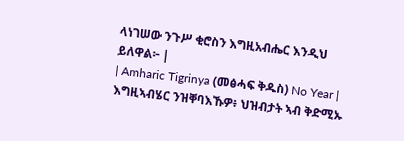ላነገሠው ንጉሥ ቂሮስን እግዚአብሔር እንዲህ ይለዋል፦ |
| Amharic Tigrinya (መፅሓፍ ቅዱስ) No Year | እግዚኣብሄር ንዝቐባእኹዎ፥ ህዝብታት ኣብ ቅድሚኡ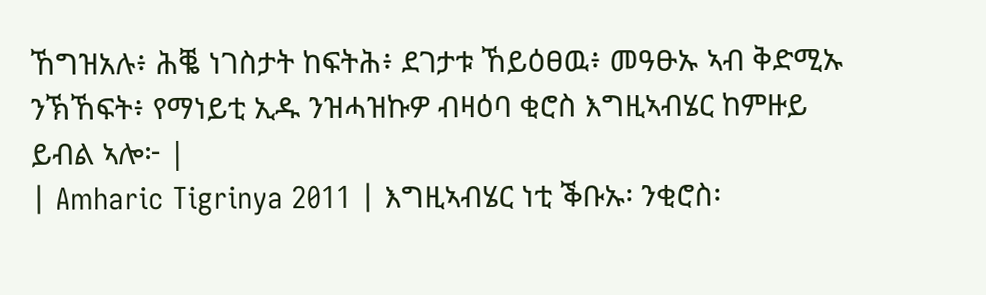ኸግዝአሉ፥ ሕቘ ነገስታት ከፍትሕ፥ ደገታቱ ኸይዕፀዉ፥ መዓፁኡ ኣብ ቅድሚኡ ንኽኸፍት፥ የማነይቲ ኢዱ ንዝሓዝኩዎ ብዛዕባ ቂሮስ እግዚኣብሄር ከምዙይ ይብል ኣሎ፦ |
| Amharic Tigrinya 2011 | እግዚኣብሄር ነቲ ቕቡኡ፡ ንቂሮስ፡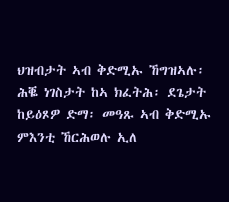ህዝብታት ኣብ ቅድሚኡ ኸግዝኣሉ፡ ሕቘ ነገስታት ከኣ ክፈትሕ፡ ደጌታት ከይዕጾዎ ድማ፡ መዓጹ ኣብ ቅድሚኡ ምእንቲ ኸርሕወሉ ኢለ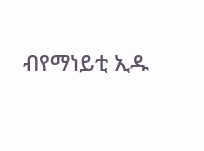ብየማነይቲ ኢዱ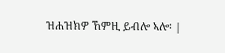ዝሐዝክዎ ኸምዚ ይብሎ ኣሎ፡ |